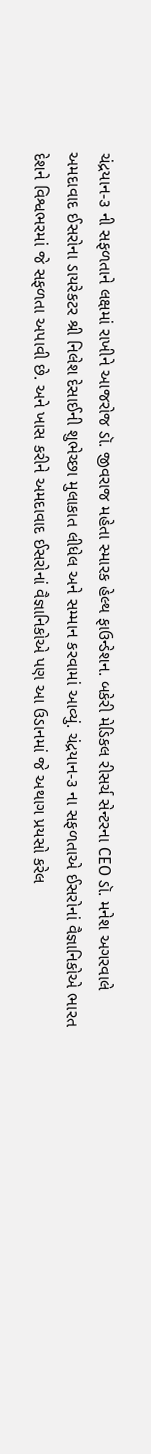ચંદ્રયાન-૩ ની સફળતાને લક્ષમાં રાખીને આજરોજ ડૉ. જીવરાજ મહેતા સ્મારક હેલ્થ ફાઉન્ડેશન. બકેરી મેડિકલ રીસર્ચ સેન્ટરના CEO ડૉ. મનેશ અગરવાલે અમદાવાદ ઈસરોના ડાયરેકટર શ્રી નિલેશ દેસાઈની શુભેચ્છા મુલાકાત લીધેલ અને સમ્માન કરવામાં આવ્યું. ચંદ્રયાન-૩ ના સફળતાએ ઈસરોનાં વૈજ્ઞાનિકોએ ભારત દેશને વિશ્વભરમાં જે સફળતા અપાવી છે. અને ખાસ કરીને અમદાવાદ ઈસરોનાં વૈજ્ઞાનિકોએ પણ આ ઉડાનમાં જે અથાગ પ્રયસો કરેલ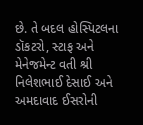છે. તે બદલ હોસ્પિટલના ડૉકટરો, સ્ટાફ અને મેનેજમેન્ટ વતી શ્રી નિલેશભાઈ દેસાઈ અને અમદાવાદ ઈસરોની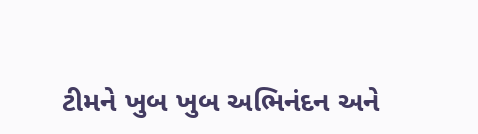ટીમને ખુબ ખુબ અભિનંદન અને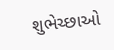શુભેચ્છાઓ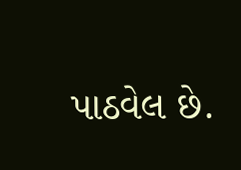પાઠવેલ છે.